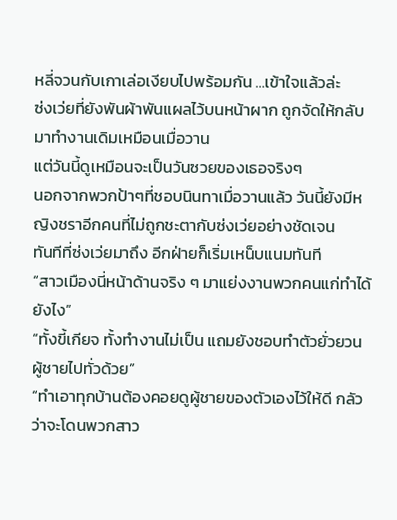หลี่จวนกับเกาเล่อเงียบไปพร้อมกัน …เข้าใจแล้วล่ะ
ซ่งเว่ยที่ยังพันผ้าพันแผลไว้บนหน้าผาก ถูกจัดให้กลับมาทำงานเดิมเหมือนเมื่อวาน
แต่วันนี้ดูเหมือนจะเป็นวันซวยของเธอจริงๆ
นอกจากพวกป้าๆที่ชอบนินทาเมื่อวานแล้ว วันนี้ยังมีหญิงชราอีกคนที่ไม่ถูกชะตากับซ่งเว่ยอย่างชัดเจน
ทันทีที่ซ่งเว่ยมาถึง อีกฝ่ายก็เริ่มเหน็บแนมทันที
“สาวเมืองนี่หน้าด้านจริง ๆ มาแย่งงานพวกคนแก่ทำได้ยังไง”
“ทั้งขี้เกียจ ทั้งทำงานไม่เป็น แถมยังชอบทำตัวยั่วยวนผู้ชายไปทั่วด้วย”
“ทำเอาทุกบ้านต้องคอยดูผู้ชายของตัวเองไว้ให้ดี กลัวว่าจะโดนพวกสาว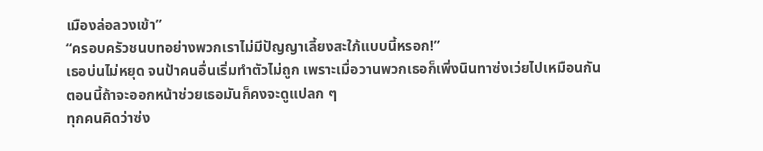เมืองล่อลวงเข้า”
“ครอบครัวชนบทอย่างพวกเราไม่มีปัญญาเลี้ยงสะใภ้แบบนี้หรอก!”
เธอบ่นไม่หยุด จนป้าคนอื่นเริ่มทำตัวไม่ถูก เพราะเมื่อวานพวกเธอก็เพิ่งนินทาซ่งเว่ยไปเหมือนกัน
ตอนนี้ถ้าจะออกหน้าช่วยเธอมันก็คงจะดูแปลก ๆ
ทุกคนคิดว่าซ่ง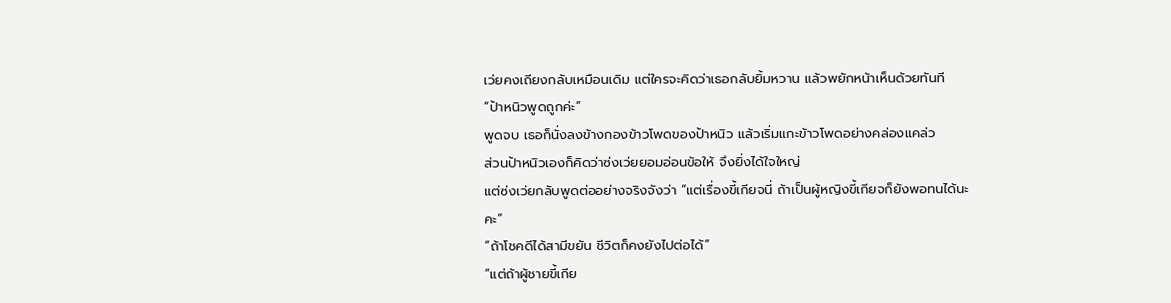เว่ยคงเถียงกลับเหมือนเดิม แต่ใครจะคิดว่าเธอกลับยิ้มหวาน แล้วพยักหน้าเห็นด้วยทันที
“ป้าหนิวพูดถูกค่ะ”
พูดจบ เธอก็นั่งลงข้างกองข้าวโพดของป้าหนิว แล้วเริ่มแกะข้าวโพดอย่างคล่องแคล่ว
ส่วนป้าหนิวเองก็คิดว่าซ่งเว่ยยอมอ่อนข้อให้ จึงยิ่งได้ใจใหญ่
แต่ซ่งเว่ยกลับพูดต่ออย่างจริงจังว่า “แต่เรื่องขี้เกียจนี่ ถ้าเป็นผู้หญิงขี้เกียจก็ยังพอทนได้นะคะ”
“ถ้าโชคดีได้สามีขยัน ชีวิตก็คงยังไปต่อได้”
“แต่ถ้าผู้ชายขี้เกีย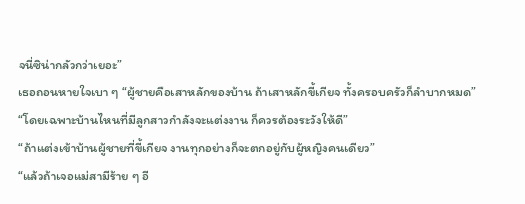จนี่ซิน่ากลัวกว่าเยอะ”
เธอถอนหายใจเบา ๆ “ผู้ชายคือเสาหลักของบ้าน ถ้าเสาหลักขี้เกียจ ทั้งครอบครัวก็ลำบากหมด”
“โดยเฉพาะบ้านไหนที่มีลูกสาวกำลังจะแต่งงาน ก็ควรต้องระวังให้ดี”
“ถ้าแต่งเข้าบ้านผู้ชายที่ขี้เกียจ งานทุกอย่างก็จะตกอยู่กับผู้หญิงคนเดียว”
“แล้วถ้าเจอแม่สามีร้าย ๆ อี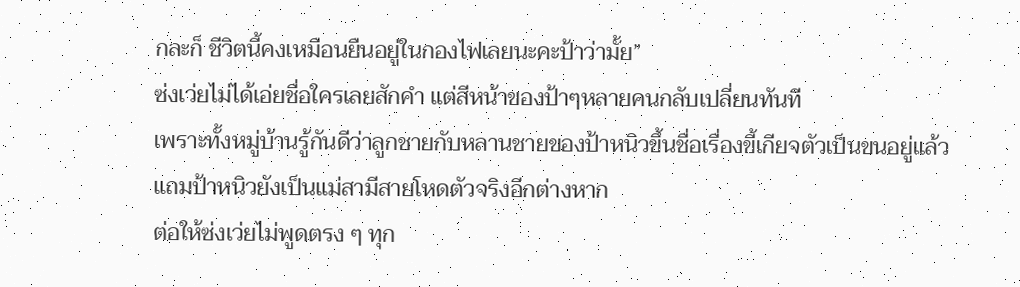กละก็ ชีวิตนี้คงเหมือนยืนอยู่ในกองไฟเลยนะคะป้าว่ามั้ย”
ซ่งเว่ยไม่ได้เอ่ยชื่อใครเลยสักคำ แต่สีหน้าของป้าๆหลายคนกลับเปลี่ยนทันที
เพราะทั้งหมู่บ้านรู้กันดีว่าลูกชายกับหลานชายของป้าหนิวขึ้นชื่อเรื่องขี้เกียจตัวเป็นขนอยู่แล้ว
แถมป้าหนิวยังเป็นแม่สามีสายโหดตัวจริงอีกต่างหาก
ต่อให้ซ่งเว่ยไม่พูดตรง ๆ ทุก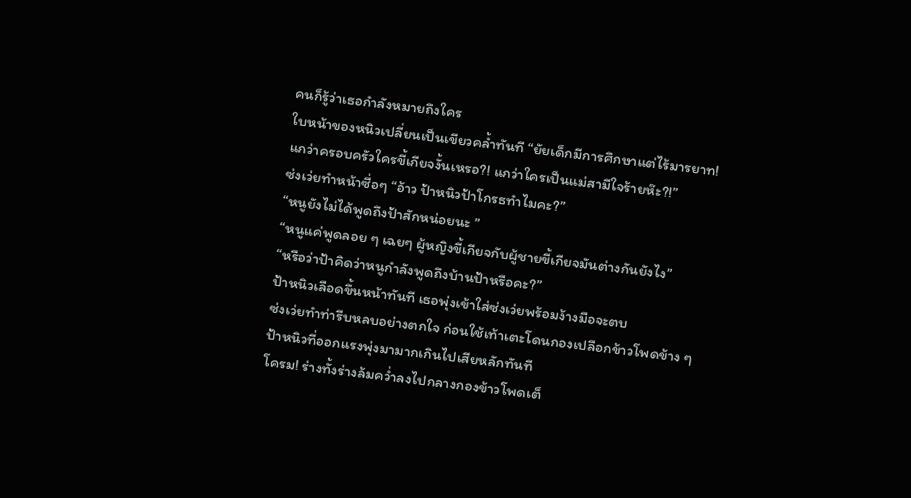คนก็รู้ว่าเธอกำลังหมายถึงใคร
ใบหน้าของหนิวเปลี่ยนเป็นเขียวคล้ำทันที “ยัยเด็กมีการศึกษาแต่ไร้มารยาท!
แกว่าครอบครัวใครขี้เกียจงั้นเหรอ?! แกว่าใครเป็นแม่สามีใจร้ายห๊ะ?!”
ซ่งเว่ยทำหน้าซื่อๆ “อ้าว ป้าหนิวป้าโกรธทำไมคะ?”
“หนูยังไม่ได้พูดถึงป้าสักหน่อยนะ ”
“หนูแค่พูดลอย ๆ เฉยๆ ผู้หญิงขี้เกียจกับผู้ชายขี้เกียจมันต่างกันยังไง”
“หรือว่าป้าคิดว่าหนูกำลังพูดถึงบ้านป้าหรือคะ?”
ป้าหนิวเลือดขึ้นหน้าทันที เธอพุ่งเข้าใส่ซ่งเว่ยพร้อมง้างมือจะตบ
ซ่งเว่ยทำท่ารีบหลบอย่างตกใจ ก่อนใช้เท้าเตะโดนกองเปลือกข้าวโพดข้าง ๆ
ป้าหนิวที่ออกแรงพุ่งมามากเกินไปเสียหลักทันที
โครม! ร่างทั้งร่างล้มคว่ำลงไปกลางกองข้าวโพดเต็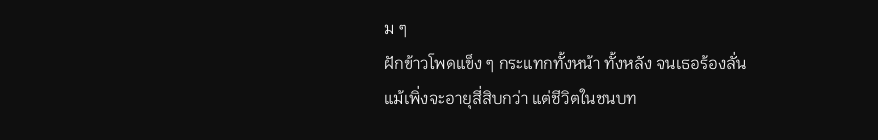ม ๆ
ฝักข้าวโพดแข็ง ๆ กระแทกทั้งหน้า ทั้งหลัง จนเธอร้องลั่น
แม้เพิ่งจะอายุสี่สิบกว่า แต่ชีวิตในชนบท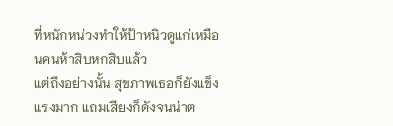ที่หนักหน่วงทำให้ป้าหนิวดูแก่เหมือนคนห้าสิบหกสิบแล้ว
แต่ถึงอย่างนั้น สุขภาพเธอก็ยังแข็งแรงมาก แถมเสียงก็ดังจนน่าต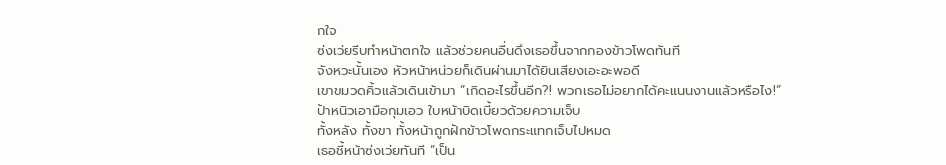กใจ
ซ่งเว่ยรีบทำหน้าตกใจ แล้วช่วยคนอื่นดึงเธอขึ้นจากกองข้าวโพดทันที
จังหวะนั้นเอง หัวหน้าหน่วยก็เดินผ่านมาได้ยินเสียงเอะอะพอดี
เขาขมวดคิ้วแล้วเดินเข้ามา “เกิดอะไรขึ้นอีก?! พวกเธอไม่อยากได้คะแนนงานแล้วหรือไง!”
ป้าหนิวเอามือกุมเอว ใบหน้าบิดเบี้ยวด้วยความเจ็บ
ทั้งหลัง ทั้งขา ทั้งหน้าถูกฝักข้าวโพดกระแทกเจ็บไปหมด
เธอชี้หน้าซ่งเว่ยทันที “เป็น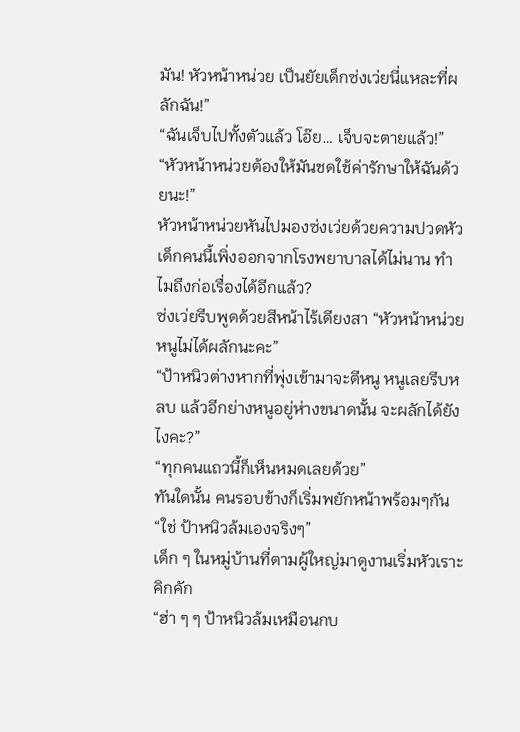มัน! หัวหน้าหน่วย เป็นยัยเด็กซ่งเว่ยนี่แหละที่ผลักฉัน!”
“ฉันเจ็บไปทั้งตัวแล้ว โอ๊ย… เจ็บจะตายแล้ว!”
“หัวหน้าหน่วยต้องให้มันชดใช้ค่ารักษาให้ฉันด้วยนะ!”
หัวหน้าหน่วยหันไปมองซ่งเว่ยด้วยความปวดหัว
เด็กคนนี้เพิ่งออกจากโรงพยาบาลได้ไม่นาน ทำไมถึงก่อเรื่องได้อีกแล้ว?
ซ่งเว่ยรีบพูดด้วยสีหน้าไร้เดียงสา “หัวหน้าหน่วย หนูไม่ได้ผลักนะคะ”
“ป้าหนิวต่างหากที่พุ่งเข้ามาจะตีหนู หนูเลยรีบหลบ แล้วอีกย่างหนูอยู่ห่างขนาดนั้น จะผลักได้ยังไงคะ?”
“ทุกคนแถวนี้ก็เห็นหมดเลยด้วย”
ทันใดนั้น คนรอบข้างก็เริ่มพยักหน้าพร้อมๆกัน
“ใช่ ป้าหนิวล้มเองจริงๆ”
เด็ก ๆ ในหมู่บ้านที่ตามผู้ใหญ่มาดูงานเริ่มหัวเราะคิกคัก
“ฮ่า ๆ ๆ ป้าหนิวล้มเหมือนกบ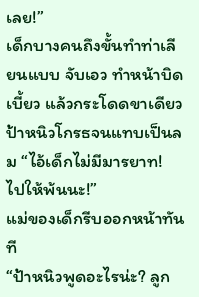เลย!”
เด็กบางคนถึงขั้นทำท่าเลียนแบบ จับเอว ทำหน้าบิดเบี้ยว แล้วกระโดดขาเดียว
ป้าหนิวโกรธจนแทบเป็นลม “ไอ้เด็กไม่มีมารยาท! ไปให้พ้นนะ!”
แม่ของเด็กรีบออกหน้าทันที
“ป้าหนิวพูดอะไรน่ะ? ลูก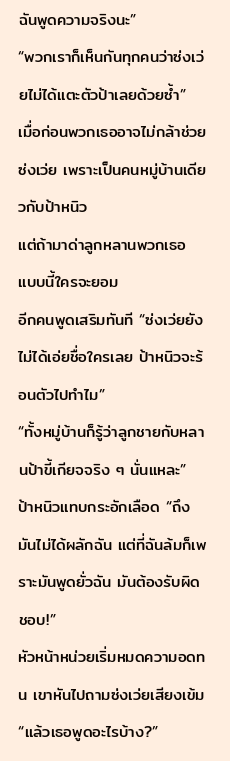ฉันพูดความจริงนะ”
“พวกเราก็เห็นกันทุกคนว่าซ่งเว่ยไม่ได้แตะตัวป้าเลยด้วยซ้ำ”
เมื่อก่อนพวกเธออาจไม่กล้าช่วยซ่งเว่ย เพราะเป็นคนหมู่บ้านเดียวกับป้าหนิว
แต่ถ้ามาด่าลูกหลานพวกเธอ แบบนี้ใครจะยอม
อีกคนพูดเสริมทันที “ซ่งเว่ยยังไม่ได้เอ่ยชื่อใครเลย ป้าหนิวจะร้อนตัวไปทำไม”
“ทั้งหมู่บ้านก็รู้ว่าลูกชายกับหลานป้าขี้เกียจจริง ๆ นั่นแหละ”
ป้าหนิวแทบกระอักเลือด “ถึงมันไม่ได้ผลักฉัน แต่ที่ฉันล้มก็เพราะมันพูดยั่วฉัน มันต้องรับผิดชอบ!”
หัวหน้าหน่วยเริ่มหมดความอดทน เขาหันไปถามซ่งเว่ยเสียงเข้ม
“แล้วเธอพูดอะไรบ้าง?”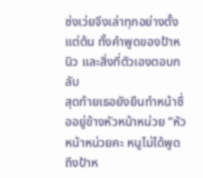ซ่งเว่ยจึงเล่าทุกอย่างตั้งแต่ต้น ทั้งคำพูดของป้าหนิว และสิ่งที่ตัวเองตอบกลับ
สุดท้ายเธอยังยืนทำหน้าซื่ออยู่ข้างหัวหน้าหน่วย “หัวหน้าหน่วยคะ หนูไม่ได้พูดถึงป้าห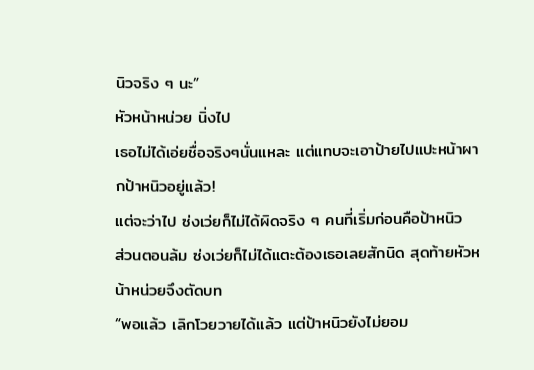นิวจริง ๆ นะ”
หัวหน้าหน่วย นิ่งไป
เธอไม่ได้เอ่ยชื่อจริงๆนั่นแหละ แต่แทบจะเอาป้ายไปแปะหน้าผากป้าหนิวอยู่แล้ว!
แต่จะว่าไป ซ่งเว่ยก็ไม่ได้ผิดจริง ๆ คนที่เริ่มก่อนคือป้าหนิว
ส่วนตอนล้ม ซ่งเว่ยก็ไม่ได้แตะต้องเธอเลยสักนิด สุดท้ายหัวหน้าหน่วยจึงตัดบท
“พอแล้ว เลิกโวยวายได้แล้ว แต่ป้าหนิวยังไม่ยอม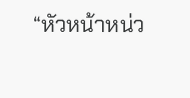“หัวหน้าหน่ว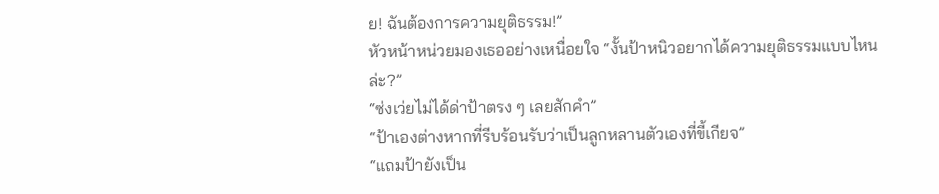ย! ฉันต้องการความยุติธรรม!”
หัวหน้าหน่วยมองเธออย่างเหนื่อยใจ “งั้นป้าหนิวอยากได้ความยุติธรรมแบบไหนล่ะ?”
“ซ่งเว่ยไม่ได้ด่าป้าตรง ๆ เลยสักคำ”
“ป้าเองต่างหากที่รีบร้อนรับว่าเป็นลูกหลานตัวเองที่ขี้เกียจ”
“แถมป้ายังเป็น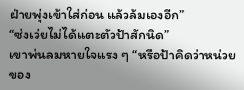ฝ่ายพุ่งเข้าใส่ก่อน แล้วล้มเองอีก”
“ซ่งเว่ยไม่ได้แตะตัวป้าสักนิด”
เขาพ่นลมหายใจแรง ๆ “หรือป้าคิดว่าหน่วยของ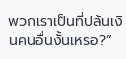พวกเราเป็นที่ปล้นเงินคนอื่นงั้นเหรอ?”